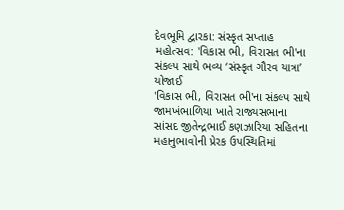દેવભૂમિ દ્વારકા: સંસ્કૃત સપ્તાહ મહોત્સવ: 'વિકાસ ભી, વિરાસત ભી'ના સંકલ્પ સાથે ભવ્ય ‘સંસ્કૃત ગૌરવ યાત્રા’ યોજાઈ
'વિકાસ ભી, વિરાસત ભી'ના સંકલ્પ સાથે જામખંભાળિયા ખાતે રાજ્યસભાના સાંસદ જીતેન્દ્રભાઈ કણઝારિયા સહિતના મહાનુભાવોની પ્રેરક ઉપસ્થિતિમાં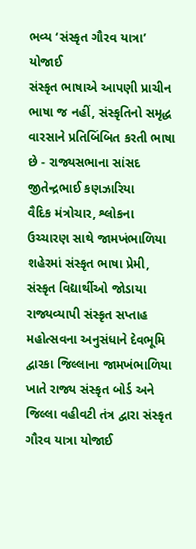ભવ્ય ‘સંસ્કૃત ગૌરવ યાત્રા’ યોજાઈ
સંસ્કૃત ભાષાએ આપણી પ્રાચીન ભાષા જ નહીં, સંસ્કૃતિનો સમૃદ્ધ વારસાને પ્રતિબિંબિત કરતી ભાષા છે - રાજ્યસભાના સાંસદ જીતેન્દ્રભાઈ કણઝારિયા
વૈદિક મંત્રોચાર, શ્લોકના ઉચ્ચારણ સાથે જામખંભાળિયા શહેરમાં સંસ્કૃત ભાષા પ્રેમી, સંસ્કૃત વિદ્યાર્થીઓ જોડાયા
રાજ્યવ્યાપી સંસ્કૃત સપ્તાહ મહોત્સવના અનુસંધાને દેવભૂમિ દ્વારકા જિલ્લાના જામખંભાળિયા ખાતે રાજ્ય સંસ્કૃત બોર્ડ અને જિલ્લા વહીવટી તંત્ર દ્વારા સંસ્કૃત ગૌરવ યાત્રા યોજાઈ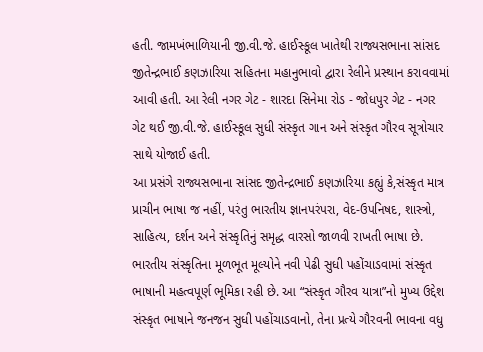હતી. જામખંભાળિયાની જી.વી.જે. હાઈસ્કૂલ ખાતેથી રાજ્યસભાના સાંસદ જીતેન્દ્રભાઈ કણઝારિયા સહિતના મહાનુભાવો દ્વારા રેલીને પ્રસ્થાન કરાવવામાં આવી હતી. આ રેલી નગર ગેટ - શારદા સિનેમા રોડ - જોધપુર ગેટ - નગર ગેટ થઈ જી.વી.જે. હાઈસ્કૂલ સુધી સંસ્કૃત ગાન અને સંસ્કૃત ગૌરવ સૂત્રોચાર સાથે યોજાઈ હતી.
આ પ્રસંગે રાજ્યસભાના સાંસદ જીતેન્દ્રભાઈ કણઝારિયા કહ્યું કે,સંસ્કૃત માત્ર પ્રાચીન ભાષા જ નહીં, પરંતુ ભારતીય જ્ઞાનપરંપરા, વેદ-ઉપનિષદ, શાસ્ત્રો, સાહિત્ય, દર્શન અને સંસ્કૃતિનું સમૃદ્ધ વારસો જાળવી રાખતી ભાષા છે. ભારતીય સંસ્કૃતિના મૂળભૂત મૂલ્યોને નવી પેઢી સુધી પહોંચાડવામાં સંસ્કૃત ભાષાની મહત્વપૂર્ણ ભૂમિકા રહી છે. આ “સંસ્કૃત ગૌરવ યાત્રા”નો મુખ્ય ઉદ્દેશ સંસ્કૃત ભાષાને જનજન સુધી પહોંચાડવાનો, તેના પ્રત્યે ગૌરવની ભાવના વધુ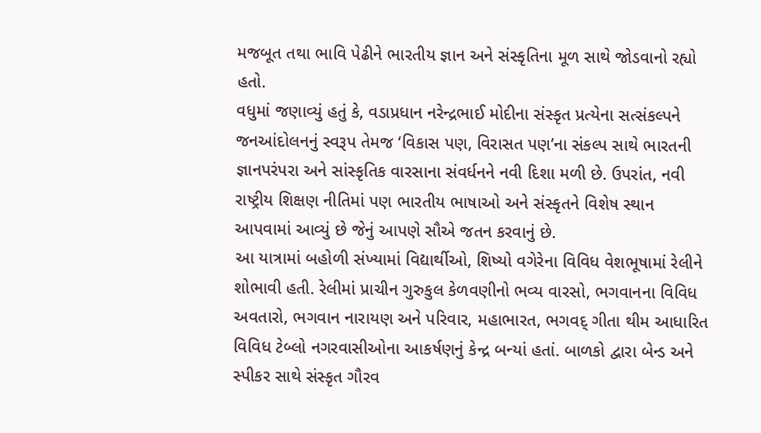મજબૂત તથા ભાવિ પેઢીને ભારતીય જ્ઞાન અને સંસ્કૃતિના મૂળ સાથે જોડવાનો રહ્યો હતો.
વધુમાં જણાવ્યું હતું કે, વડાપ્રધાન નરેન્દ્રભાઈ મોદીના સંસ્કૃત પ્રત્યેના સત્સંકલ્પને જનઆંદોલનનું સ્વરૂપ તેમજ ‘વિકાસ પણ, વિરાસત પણ’ના સંકલ્પ સાથે ભારતની જ્ઞાનપરંપરા અને સાંસ્કૃતિક વારસાના સંવર્ધનને નવી દિશા મળી છે. ઉપરાંત, નવી રાષ્ટ્રીય શિક્ષણ નીતિમાં પણ ભારતીય ભાષાઓ અને સંસ્કૃતને વિશેષ સ્થાન આપવામાં આવ્યું છે જેનું આપણે સૌએ જતન કરવાનું છે.
આ યાત્રામાં બહોળી સંખ્યામાં વિદ્યાર્થીઓ, શિષ્યો વગેરેના વિવિધ વેશભૂષામાં રેલીને શોભાવી હતી. રેલીમાં પ્રાચીન ગુરુકુલ કેળવણીનો ભવ્ય વારસો, ભગવાનના વિવિધ અવતારો, ભગવાન નારાયણ અને પરિવાર, મહાભારત, ભગવદ્ ગીતા થીમ આધારિત વિવિધ ટેબ્લો નગરવાસીઓના આકર્ષણનું કેન્દ્ર બન્યાં હતાં. બાળકો દ્વારા બેન્ડ અને સ્પીકર સાથે સંસ્કૃત ગૌરવ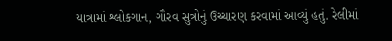યાત્રામાં શ્લોકગાન, ગૌરવ સુત્રોનું ઉચ્ચારણ કરવામાં આવ્યું હતું. રેલીમાં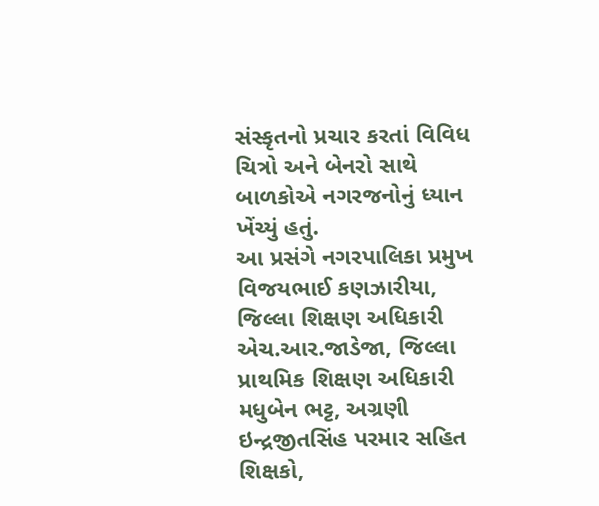સંસ્કૃતનો પ્રચાર કરતાં વિવિધ ચિત્રો અને બેનરો સાથે બાળકોએ નગરજનોનું ધ્યાન ખેંચ્યું હતું.
આ પ્રસંગે નગરપાલિકા પ્રમુખ વિજયભાઈ કણઝારીયા, જિલ્લા શિક્ષણ અધિકારી એચ.આર.જાડેજા, જિલ્લા પ્રાથમિક શિક્ષણ અધિકારી મધુબેન ભટ્ટ, અગ્રણી ઇન્દ્રજીતસિંહ પરમાર સહિત શિક્ષકો,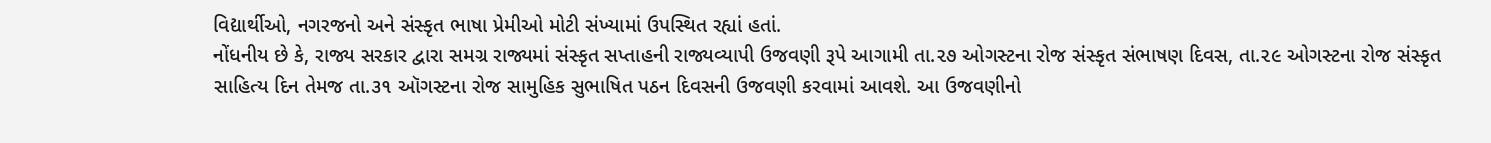વિદ્યાર્થીઓ, નગરજનો અને સંસ્કૃત ભાષા પ્રેમીઓ મોટી સંખ્યામાં ઉપસ્થિત રહ્યાં હતાં.
નોંધનીય છે કે, રાજ્ય સરકાર દ્વારા સમગ્ર રાજ્યમાં સંસ્કૃત સપ્તાહની રાજ્યવ્યાપી ઉજવણી રૂપે આગામી તા.૨૭ ઓગસ્ટના રોજ સંસ્કૃત સંભાષણ દિવસ, તા.૨૯ ઓગસ્ટના રોજ સંસ્કૃત સાહિત્ય દિન તેમજ તા.૩૧ ઑગસ્ટના રોજ સામુહિક સુભાષિત પઠન દિવસની ઉજવણી કરવામાં આવશે. આ ઉજવણીનો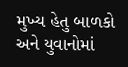મુખ્ય હેતુ બાળકો અને યુવાનોમાં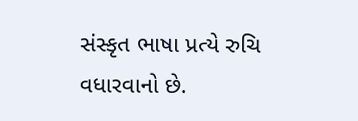સંસ્કૃત ભાષા પ્રત્યે રુચિ વધારવાનો છે.